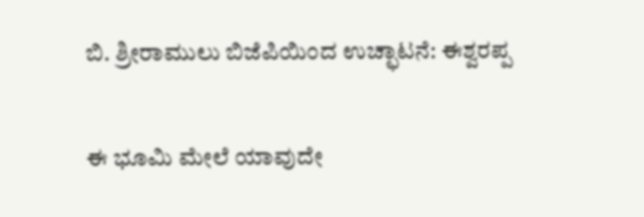ಬಿ. ಶ್ರೀರಾಮುಲು ಬಿಜೆಪಿಯಿಂದ ಉಚ್ಛಾಟನೆ: ಈಶ್ವರಪ್ಪ

ಈ ಭೂಮಿ ಮೇಲೆ ಯಾವುದೇ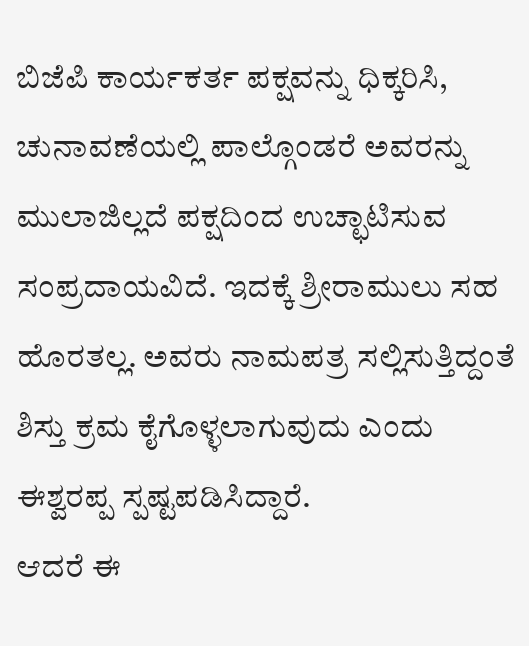ಬಿಜೆಪಿ ಕಾರ್ಯಕರ್ತ ಪಕ್ಷವನ್ನು ಧಿಕ್ಕರಿಸಿ, ಚುನಾವಣೆಯಲ್ಲಿ ಪಾಲ್ಗೊಂಡರೆ ಅವರನ್ನು ಮುಲಾಜಿಲ್ಲದೆ ಪಕ್ಷದಿಂದ ಉಚ್ಛಾಟಿಸುವ ಸಂಪ್ರದಾಯವಿದೆ. ಇದಕ್ಕೆ ಶ್ರೀರಾಮುಲು ಸಹ ಹೊರತಲ್ಲ. ಅವರು ನಾಮಪತ್ರ ಸಲ್ಲಿಸುತ್ತಿದ್ದಂತೆ ಶಿಸ್ತು ಕ್ರಮ ಕೈಗೊಳ್ಳಲಾಗುವುದು ಎಂದು ಈಶ್ವರಪ್ಪ ಸ್ಪಷ್ಟಪಡಿಸಿದ್ದಾರೆ.
ಆದರೆ ಈ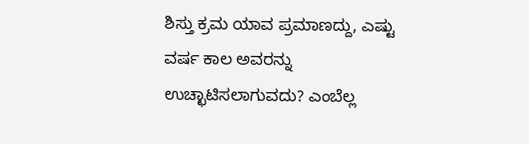ಶಿಸ್ತು ಕ್ರಮ ಯಾವ ಪ್ರಮಾಣದ್ದು, ಎಷ್ಟು ವರ್ಷ ಕಾಲ ಅವರನ್ನು ಉಚ್ಛಾಟಿಸಲಾಗುವದು? ಎಂಬೆಲ್ಲ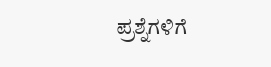ಪ್ರಶ್ನೆಗಳಿಗೆ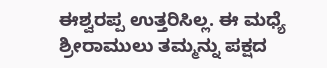ಈಶ್ವರಪ್ಪ ಉತ್ತರಿಸಿಲ್ಲ. ಈ ಮಧ್ಯೆ ಶ್ರೀರಾಮುಲು ತಮ್ಮನ್ನು ಪಕ್ಷದ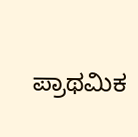ಪ್ರಾಥಮಿಕ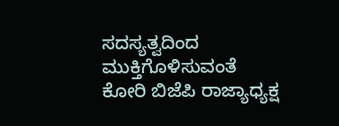ಸದಸ್ಯತ್ವದಿಂದ ಮುಕ್ತಿಗೊಳಿಸುವಂತೆ ಕೋರಿ ಬಿಜೆಪಿ ರಾಜ್ಯಾಧ್ಯಕ್ಷ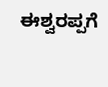ಈಶ್ವರಪ್ಪಗೆ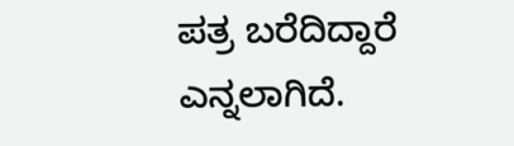ಪತ್ರ ಬರೆದಿದ್ದಾರೆ ಎನ್ನಲಾಗಿದೆ.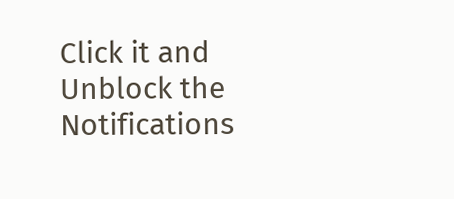Click it and Unblock the Notifications